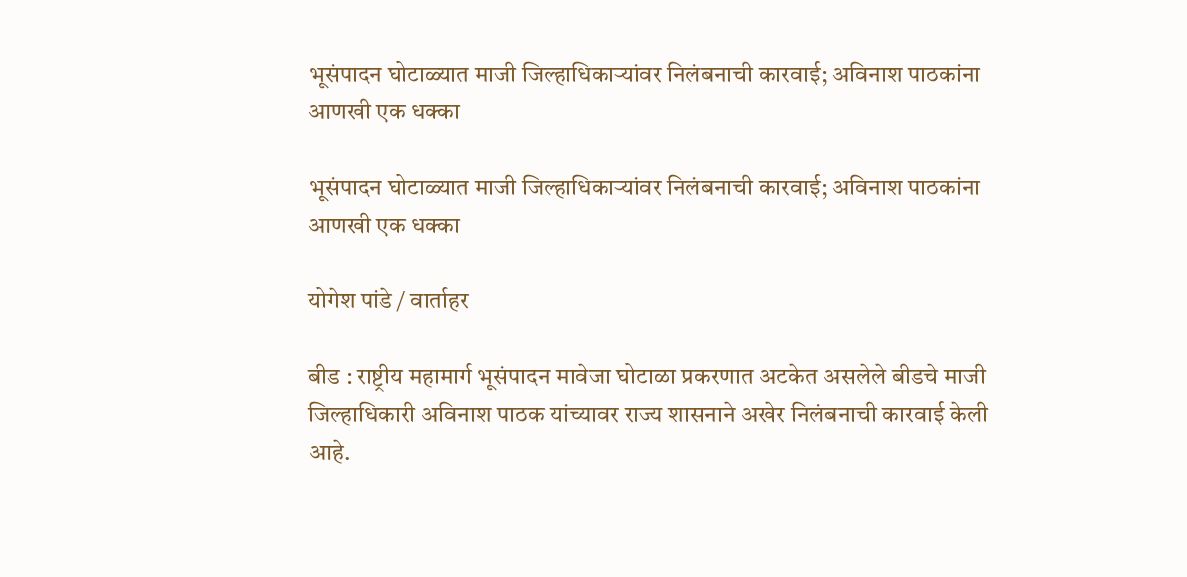भूसंपादन घोटाळ्यात माजी जिल्हाधिकाऱ्यांवर निलंबनाची कारवाई; अविनाश पाठकांना आणखी एक धक्का

भूसंपादन घोटाळ्यात माजी जिल्हाधिकाऱ्यांवर निलंबनाची कारवाई; अविनाश पाठकांना आणखी एक धक्का

योगेश पांडे / वार्ताहर

बीड : राष्ट्रीय महामार्ग भूसंपादन मावेजा घोटाळा प्रकरणात अटकेत असलेले बीडचे माजी जिल्हाधिकारी अविनाश पाठक यांच्यावर राज्य शासनाने अखेर निलंबनाची कारवाई केली आहे.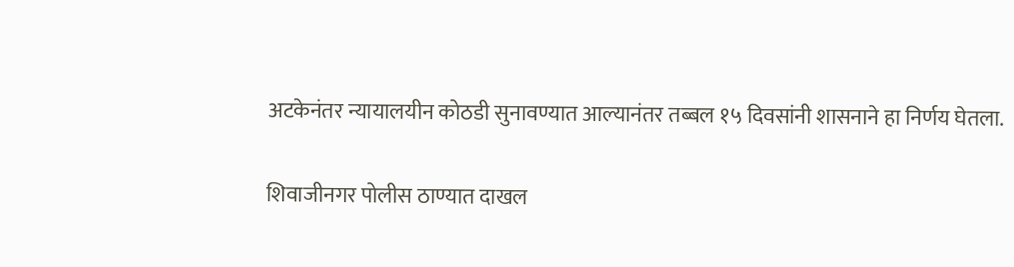अटकेनंतर न्यायालयीन कोठडी सुनावण्यात आल्यानंतर तब्बल १५ दिवसांनी शासनाने हा निर्णय घेतला.

शिवाजीनगर पोलीस ठाण्यात दाखल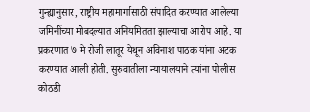गुन्ह्यानुसार, राष्ट्रीय महामार्गासाठी संपादित करण्यात आलेल्या जमिनींच्या मोबदल्यात अनियमितता झाल्याचा आरोप आहे. या प्रकरणात ७ मे रोजी लातूर येथून अविनाश पाठक यांना अटक करण्यात आली होती. सुरुवातीला न्यायालयाने त्यांना पोलीस कोठडी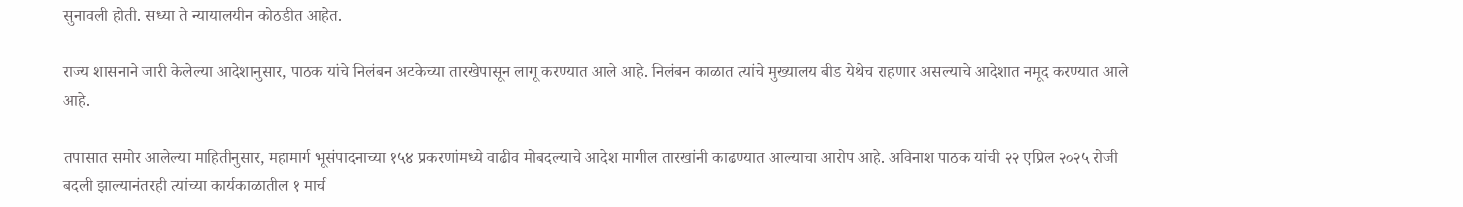सुनावली होती. सध्या ते न्यायालयीन कोठडीत आहेत.

राज्य शासनाने जारी केलेल्या आदेशानुसार, पाठक यांचे निलंबन अटकेच्या तारखेपासून लागू करण्यात आले आहे. निलंबन काळात त्यांचे मुख्यालय बीड येथेच राहणार असल्याचे आदेशात नमूद करण्यात आले आहे.

तपासात समोर आलेल्या माहितीनुसार, महामार्ग भूसंपादनाच्या १५४ प्रकरणांमध्ये वाढीव मोबदल्याचे आदेश मागील तारखांनी काढण्यात आल्याचा आरोप आहे. अविनाश पाठक यांची २२ एप्रिल २०२५ रोजी बदली झाल्यानंतरही त्यांच्या कार्यकाळातील १ मार्च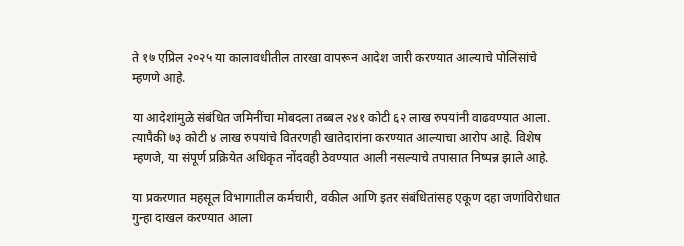ते १७ एप्रिल २०२५ या कालावधीतील तारखा वापरून आदेश जारी करण्यात आल्याचे पोलिसांचे म्हणणे आहे.

या आदेशांमुळे संबंधित जमिनींचा मोबदला तब्बल २४१ कोटी ६२ लाख रुपयांनी वाढवण्यात आला. त्यापैकी ७३ कोटी ४ लाख रुपयांचे वितरणही खातेदारांना करण्यात आल्याचा आरोप आहे. विशेष म्हणजे, या संपूर्ण प्रक्रियेत अधिकृत नोंदवही ठेवण्यात आली नसल्याचे तपासात निष्पन्न झाले आहे.

या प्रकरणात महसूल विभागातील कर्मचारी, वकील आणि इतर संबंधितांसह एकूण दहा जणांविरोधात गुन्हा दाखल करण्यात आला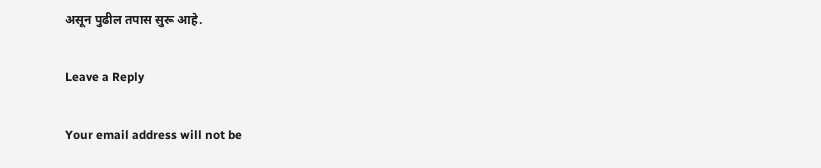असून पुढील तपास सुरू आहे.

Leave a Reply

Your email address will not be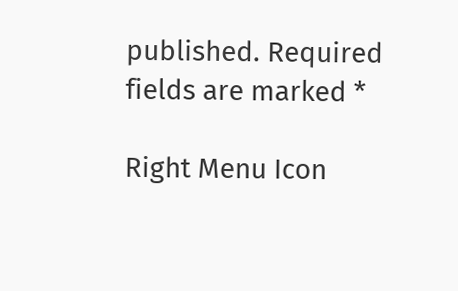published. Required fields are marked *

Right Menu Icon